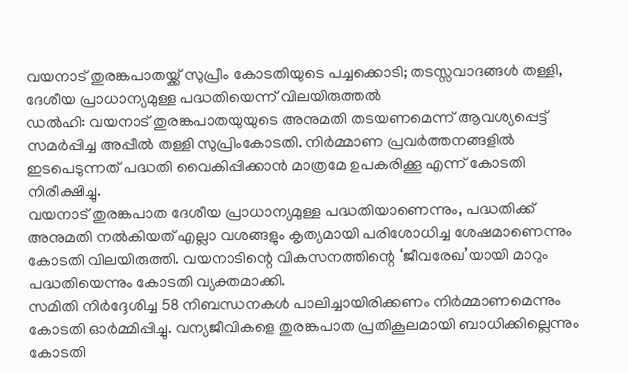വയനാട് തുരങ്കപാതയ്ക്ക് സുപ്രീം കോടതിയുടെ പച്ചക്കൊടി; തടസ്സവാദങ്ങൾ തള്ളി, ദേശീയ പ്രാധാന്യമുള്ള പദ്ധതിയെന്ന് വിലയിരുത്തൽ
ഡൽഹി: വയനാട് തുരങ്കപാതയുയുടെ അനുമതി തടയണമെന്ന് ആവശ്യപ്പെട്ട് സമർപ്പിച്ച അപ്പീൽ തള്ളി സുപ്രിംകോടതി. നിർമ്മാണ പ്രവർത്തനങ്ങളിൽ ഇടപെടുന്നത് പദ്ധതി വൈകിപ്പിക്കാൻ മാത്രമേ ഉപകരിക്കൂ എന്ന് കോടതി നിരീക്ഷിച്ചു.
വയനാട് തുരങ്കപാത ദേശീയ പ്രാധാന്യമുള്ള പദ്ധതിയാണെന്നും, പദ്ധതിക്ക് അനുമതി നൽകിയത് എല്ലാ വശങ്ങളും കൃത്യമായി പരിശോധിച്ച ശേഷമാണെന്നും കോടതി വിലയിരുത്തി. വയനാടിന്റെ വികസനത്തിന്റെ ‘ജീവരേഖ’യായി മാറും പദ്ധതിയെന്നും കോടതി വ്യക്തമാക്കി.
സമിതി നിർദ്ദേശിച്ച 58 നിബന്ധനകൾ പാലിച്ചായിരിക്കണം നിർമ്മാണമെന്നും കോടതി ഓർമ്മിപ്പിച്ചു. വന്യജീവികളെ തുരങ്കപാത പ്രതികൂലമായി ബാധിക്കില്ലെന്നും കോടതി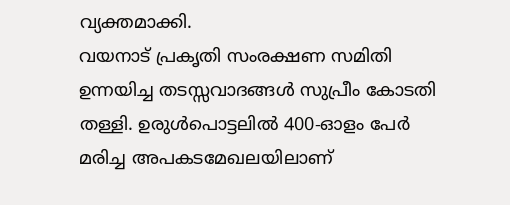വ്യക്തമാക്കി.
വയനാട് പ്രകൃതി സംരക്ഷണ സമിതി ഉന്നയിച്ച തടസ്സവാദങ്ങൾ സുപ്രീം കോടതി തള്ളി. ഉരുൾപൊട്ടലിൽ 400-ഓളം പേർ മരിച്ച അപകടമേഖലയിലാണ്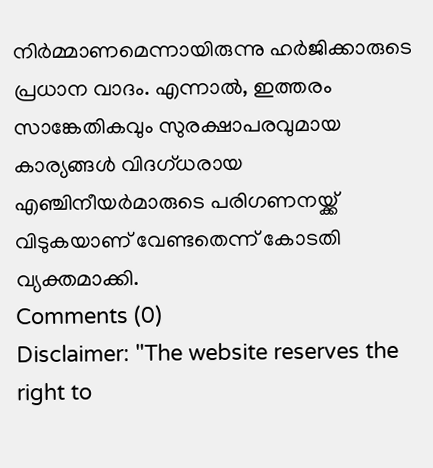നിർമ്മാണമെന്നായിരുന്നു ഹർജിക്കാരുടെ പ്രധാന വാദം. എന്നാൽ, ഇത്തരം സാങ്കേതികവും സുരക്ഷാപരവുമായ കാര്യങ്ങൾ വിദഗ്ധരായ എഞ്ചിനീയർമാരുടെ പരിഗണനയ്ക്ക് വിടുകയാണ് വേണ്ടതെന്ന് കോടതി വ്യക്തമാക്കി.
Comments (0)
Disclaimer: "The website reserves the right to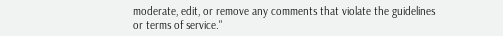moderate, edit, or remove any comments that violate the guidelines or terms of service."